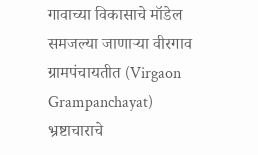गावाच्या विकासाचे मॉडेल समजल्या जाणाऱ्या वीरगाव ग्रामपंचायतीत (Virgaon Grampanchayat) भ्रष्टाचाराचे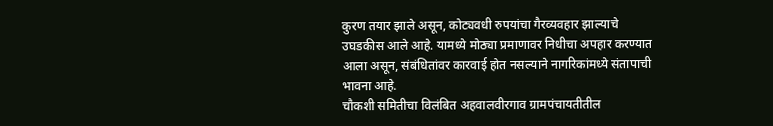कुरण तयार झाले असून, कोट्यवधी रुपयांचा गैरव्यवहार झाल्याचे उघडकीस आले आहे. यामध्ये मोठ्या प्रमाणावर निधीचा अपहार करण्यात आला असून, संबंधितांवर कारवाई होत नसल्याने नागरिकांमध्ये संतापाची भावना आहे.
चौकशी समितीचा विलंबित अहवालवीरगाव ग्रामपंचायतीतील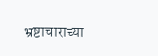भ्रष्टाचाराच्या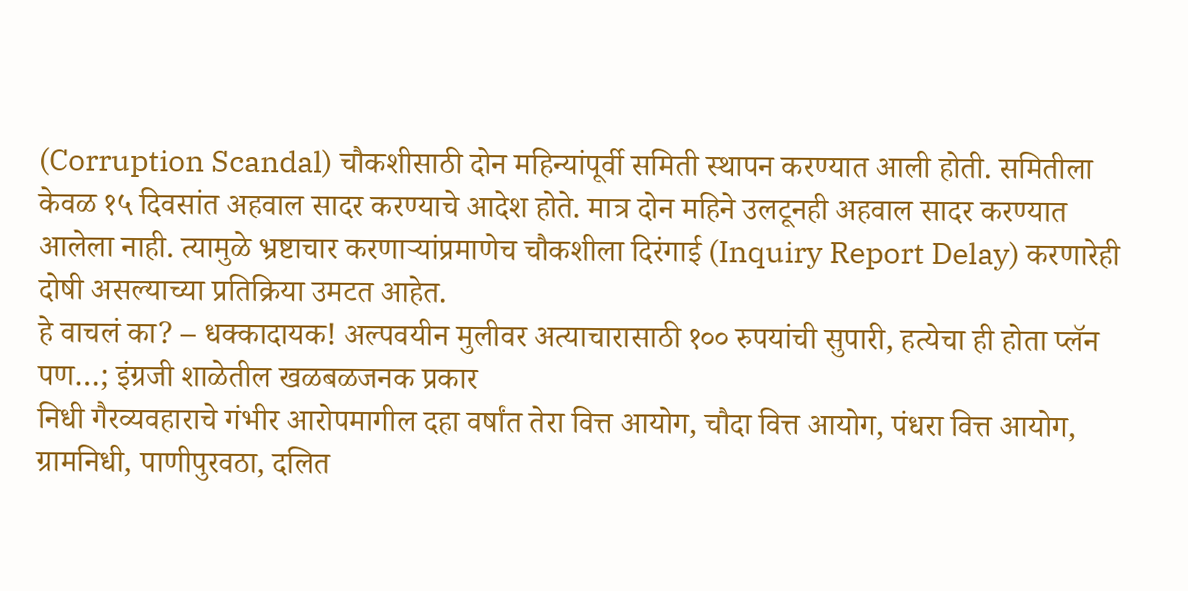(Corruption Scandal) चौकशीसाठी दोन महिन्यांपूर्वी समिती स्थापन करण्यात आली होती. समितीला केवळ १५ दिवसांत अहवाल सादर करण्याचे आदेश होते. मात्र दोन महिने उलटूनही अहवाल सादर करण्यात आलेला नाही. त्यामुळे भ्रष्टाचार करणाऱ्यांप्रमाणेच चौकशीला दिरंगाई (Inquiry Report Delay) करणारेही दोषी असल्याच्या प्रतिक्रिया उमटत आहेत.
हे वाचलं का? – धक्कादायक! अल्पवयीन मुलीवर अत्याचारासाठी १०० रुपयांची सुपारी, हत्येचा ही होता प्लॅन पण…; इंग्रजी शाळेतील खळबळजनक प्रकार
निधी गैरव्यवहाराचे गंभीर आरोपमागील दहा वर्षांत तेरा वित्त आयोग, चौदा वित्त आयोग, पंधरा वित्त आयोग, ग्रामनिधी, पाणीपुरवठा, दलित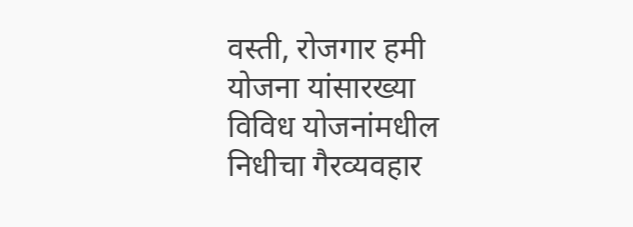वस्ती, रोजगार हमी योजना यांसारख्या विविध योजनांमधील निधीचा गैरव्यवहार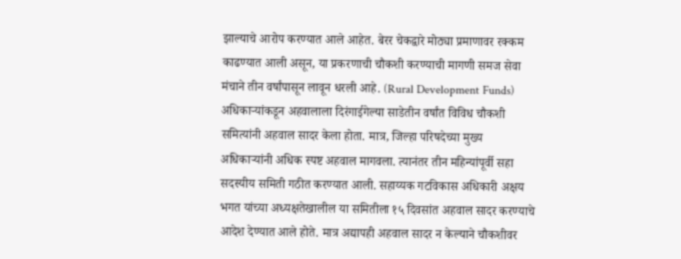झाल्याचे आरोप करण्यात आले आहेत. बेरर चेकद्वारे मोठ्या प्रमाणावर रक्कम काढण्यात आली असून, या प्रकरणाची चौकशी करण्याची मागणी समज सेवा मंचाने तीन वर्षांपासून लावून धरली आहे. (Rural Development Funds)
अधिकाऱ्यांकडून अहवालाला दिरंगाईगेल्या साडेतीन वर्षांत विविध चौकशी समित्यांनी अहवाल सादर केला होता. मात्र, जिल्हा परिषदेच्या मुख्य अधिकाऱ्यांनी अधिक स्पष्ट अहवाल मागवला. त्यानंतर तीन महिन्यांपूर्वी सहा सदस्यीय समिती गठीत करण्यात आली. सहाय्यक गटविकास अधिकारी अक्षय भगत यांच्या अध्यक्षतेखालील या समितीला १५ दिवसांत अहवाल सादर करण्याचे आदेश देण्यात आले होते. मात्र अद्यापही अहवाल सादर न केल्याने चौकशीवर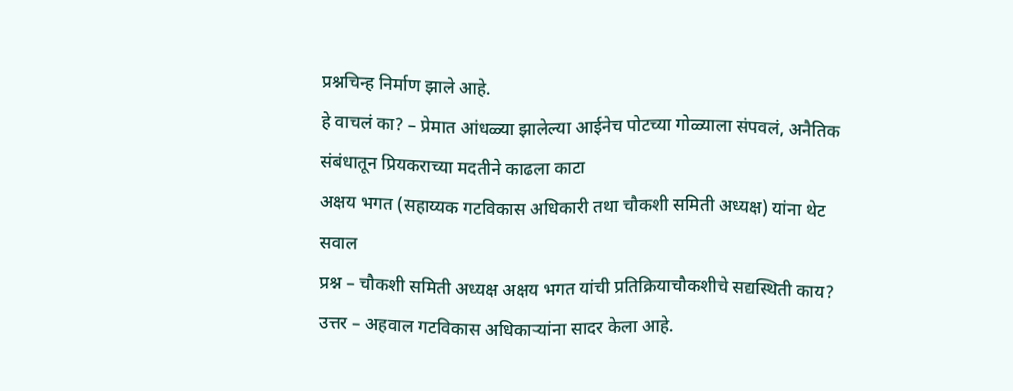प्रश्नचिन्ह निर्माण झाले आहे.
हे वाचलं का? – प्रेमात आंधळ्या झालेल्या आईनेच पोटच्या गोळ्याला संपवलं, अनैतिक संबंधातून प्रियकराच्या मदतीने काढला काटा
अक्षय भगत (सहाय्यक गटविकास अधिकारी तथा चौकशी समिती अध्यक्ष) यांना थेट सवाल
प्रश्न – चौकशी समिती अध्यक्ष अक्षय भगत यांची प्रतिक्रियाचौकशीचे सद्यस्थिती काय?
उत्तर – अहवाल गटविकास अधिकाऱ्यांना सादर केला आहे.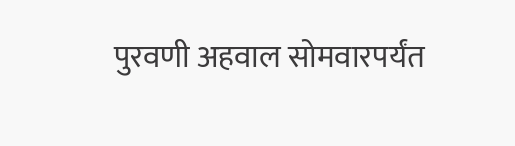पुरवणी अहवाल सोमवारपर्यंत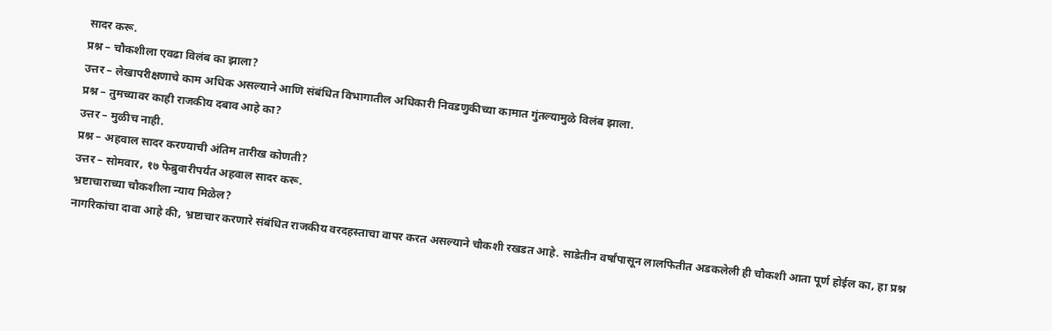सादर करू.
प्रश्न – चौकशीला एवढा विलंब का झाला?
उत्तर – लेखापरीक्षणाचे काम अधिक असल्याने आणि संबंधित विभागातील अधिकारी निवडणुकीच्या कामात गुंतल्यामुळे विलंब झाला.
प्रश्न – तुमच्यावर काही राजकीय दबाव आहे का?
उत्तर – मुळीच नाही.
प्रश्न – अहवाल सादर करण्याची अंतिम तारीख कोणती?
उत्तर – सोमवार, १७ फेब्रुवारीपर्यंत अहवाल सादर करू.
भ्रष्टाचाराच्या चौकशीला न्याय मिळेल?
नागरिकांचा दावा आहे की, भ्रष्टाचार करणारे संबंधित राजकीय वरदहस्ताचा वापर करत असल्याने चौकशी रखडत आहे. साडेतीन वर्षांपासून लालफितीत अडकलेली ही चौकशी आता पूर्ण होईल का, हा प्रश्न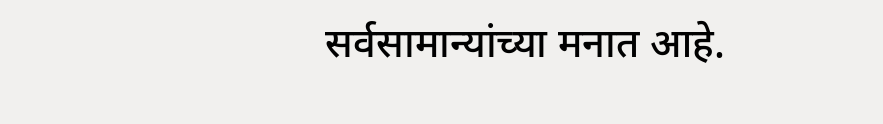सर्वसामान्यांच्या मनात आहे.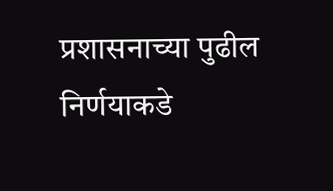प्रशासनाच्या पुढील निर्णयाकडे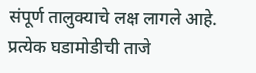संपूर्ण तालुक्याचे लक्ष लागले आहे.
प्रत्येक घडामोडीची ताजे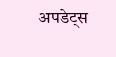अपडेट्स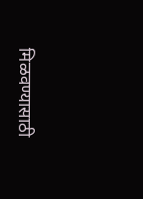मिळवण्यासाठी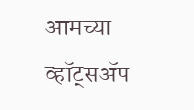आमच्या व्हॉट्सॲप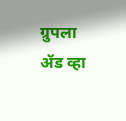ग्रुपला ॲड व्हा